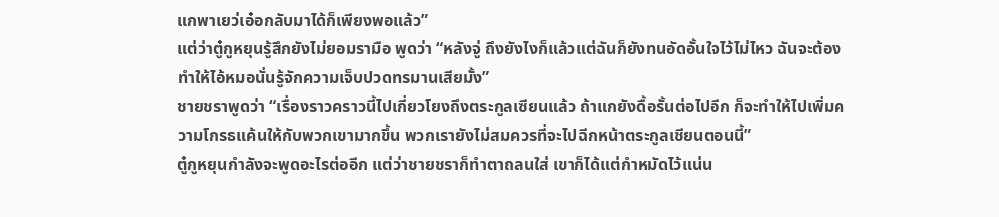แกพาเยว่เอ๋อกลับมาได้ก็เพียงพอแล้ว”
แต่ว่าตู๋กูหยุนรู้สึกยังไม่ยอมรามือ พูดว่า “หลังจู่ ถึงยังไงก็แล้วแต่ฉันก็ยังทนอัดอั้นใจไว้ไม่ไหว ฉันจะต้องทำให้ไอ้หมอนั่นรู้จักความเจ็บปวดทรมานเสียมั้ง”
ชายชราพูดว่า “เรื่องราวคราวนี้ไปเกี่ยวโยงถึงตระกูลเซียนแล้ว ถ้าแกยังดื้อรั้นต่อไปอีก ก็จะทำให้ไปเพิ่มความโกรธแค้นให้กับพวกเขามากขึ้น พวกเรายังไม่สมควรที่จะไปฉีกหน้าตระกูลเชียนตอนนี้”
ตู๋กูหยุนกำลังจะพูดอะไรต่ออีก แต่ว่าชายชราก็ทำตาถลนใส่ เขาก็ได้แต่กำหมัดไว้แน่น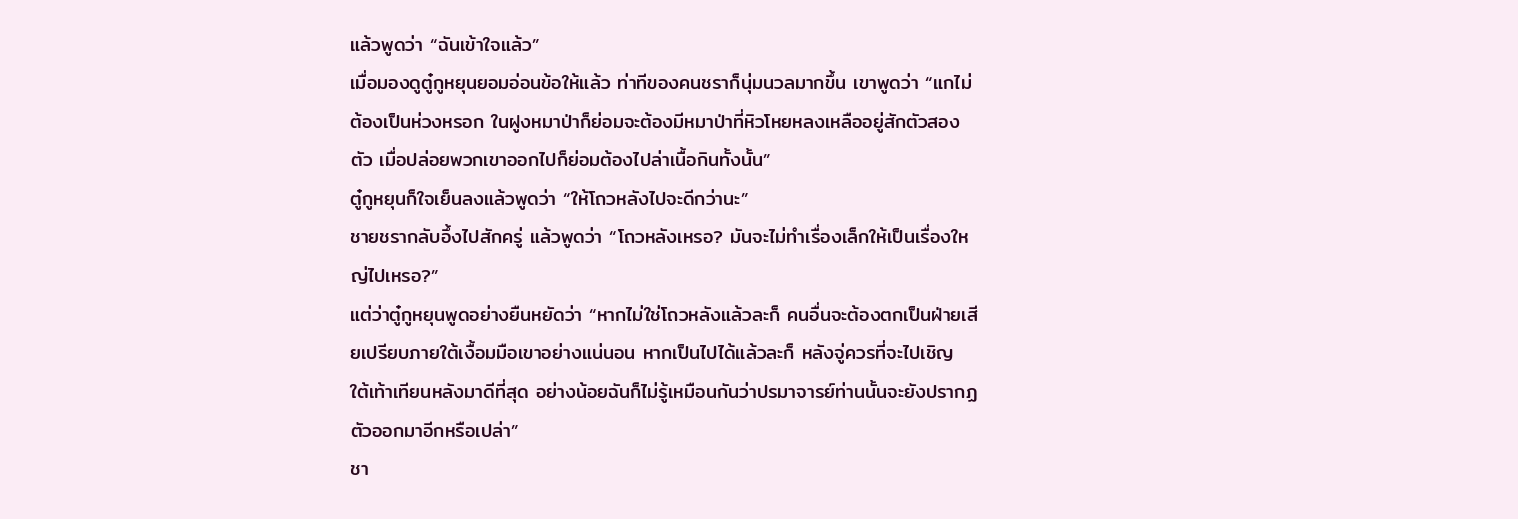แล้วพูดว่า “ฉันเข้าใจแล้ว”
เมื่อมองดูตู๋กูหยุนยอมอ่อนข้อให้แล้ว ท่าทีของคนชราก็นุ่มนวลมากขึ้น เขาพูดว่า “แกไม่ต้องเป็นห่วงหรอก ในฝูงหมาป่าก็ย่อมจะต้องมีหมาป่าที่หิวโหยหลงเหลืออยู่สักตัวสองตัว เมื่อปล่อยพวกเขาออกไปก็ย่อมต้องไปล่าเนื้อกินทั้งนั้น”
ตู๋กูหยุนก็ใจเย็นลงแล้วพูดว่า “ให้โถวหลังไปจะดีกว่านะ”
ชายชรากลับอึ้งไปสักครู่ แล้วพูดว่า “โถวหลังเหรอ? มันจะไม่ทำเรื่องเล็กให้เป็นเรื่องใหญ่ไปเหรอ?”
แต่ว่าตู๋กูหยุนพูดอย่างยืนหยัดว่า “หากไม่ใช่โถวหลังแล้วละก็ คนอื่นจะต้องตกเป็นฝ่ายเสียเปรียบภายใต้เงื้อมมือเขาอย่างแน่นอน หากเป็นไปได้แล้วละก็ หลังจู่ควรที่จะไปเชิญ ใต้เท้าเทียนหลังมาดีที่สุด อย่างน้อยฉันก็ไม่รู้เหมือนกันว่าปรมาจารย์ท่านนั้นจะยังปรากฏตัวออกมาอีกหรือเปล่า”
ชา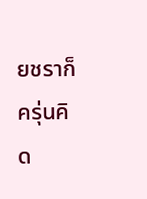ยชราก็ครุ่นคิด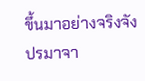ขึ้นมาอย่างจริงจัง
ปรมาจา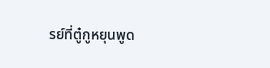รย์ที่ตู๋กูหยุนพูด